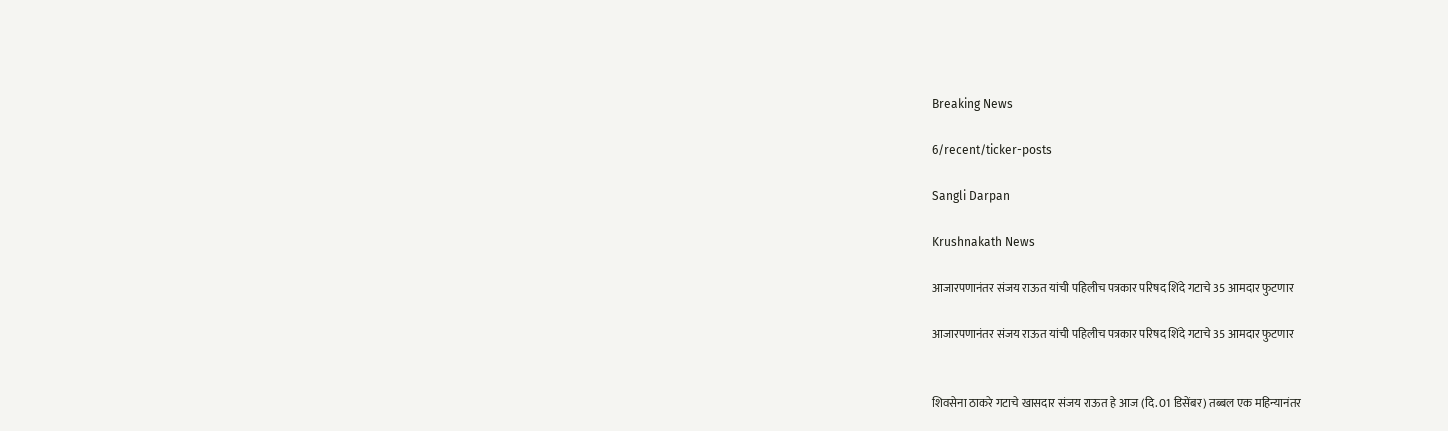Breaking News

6/recent/ticker-posts

Sangli Darpan

Krushnakath News

आजारपणानंतर संजय राऊत यांची पहिलीच पत्रकार परिषद शिंदे गटाचे 35 आमदार फुटणार

आजारपणानंतर संजय राऊत यांची पहिलीच पत्रकार परिषद शिंदे गटाचे 35 आमदार फुटणार


शिवसेना ठाकरे गटाचे खासदार संजय राऊत हे आज (दि. 01 डिसेंबर) तब्बल एक महिन्यानंतर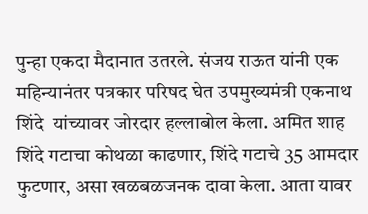पुन्हा एकदा मैदानात उतरले. संजय राऊत यांनी एक महिन्यानंतर पत्रकार परिषद घेत उपमुख्यमंत्री एकनाथ शिंदे  यांच्यावर जोरदार हल्लाबोल केला. अमित शाह  शिंदे गटाचा कोथळा काढणार, शिंदे गटाचे 35 आमदार फुटणार, असा खळबळजनक दावा केला. आता यावर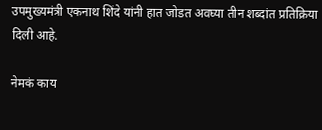उपमुख्यमंत्री एकनाथ शिंदे यांनी हात जोडत अवघ्या तीन शब्दांत प्रतिक्रिया दिली आहे.

नेमकं काय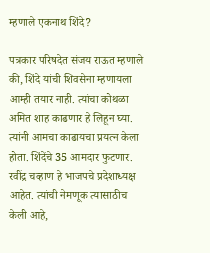म्हणाले एकनाथ शिंदे?

पत्रकार परिषदेत संजय राऊत म्हणाले की, शिंदे यांची शिवसेना म्हणायला आम्ही तयार नाही. त्यांचा कोथळा अमित शाह काढणार हे लिहून घ्या. त्यांनी आमचा काढायचा प्रयत्न केला होता. शिंदेंचे 35 आमदार फुटणार. रवींद्र चव्हाण हे भाजपचे प्रदेशाध्यक्ष आहेत. त्यांची नेमणूक त्यासाठीच केली आहे,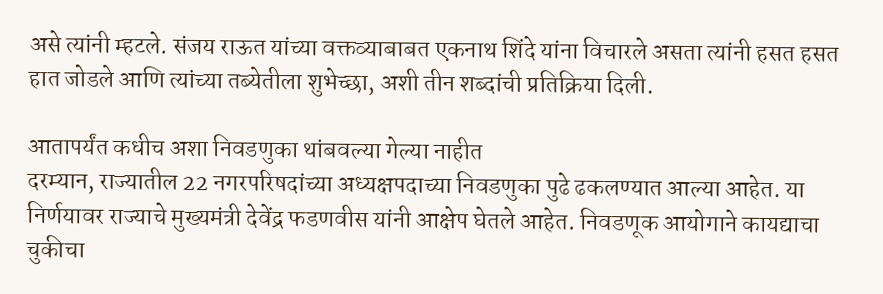असे त्यांनी म्हटले. संजय राऊत यांच्या वक्तव्याबाबत एकनाथ शिंदे यांना विचारले असता त्यांनी हसत हसत हात जोडले आणि त्यांच्या तब्येतीला शुभेच्छा, अशी तीन शब्दांची प्रतिक्रिया दिली.

आतापर्यंत कधीच अशा निवडणुका थांबवल्या गेल्या नाहीत
दरम्यान, राज्यातील 22 नगरपरिषदांच्या अध्यक्षपदाच्या निवडणुका पुढे ढकलण्यात आल्या आहेत. या निर्णयावर राज्याचे मुख्यमंत्री देवेंद्र फडणवीस यांनी आक्षेप घेतले आहेत. निवडणूक आयोगाने कायद्याचा चुकीचा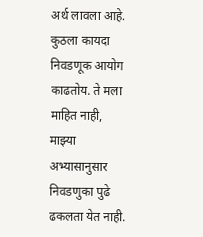अर्थ लावला आहे. कुठला कायदा निवडणूक आयोग काढतोय. ते मला माहित नाही, माझ्या अभ्यासानुसार निवडणुका पुढे ढकलता येत नाही.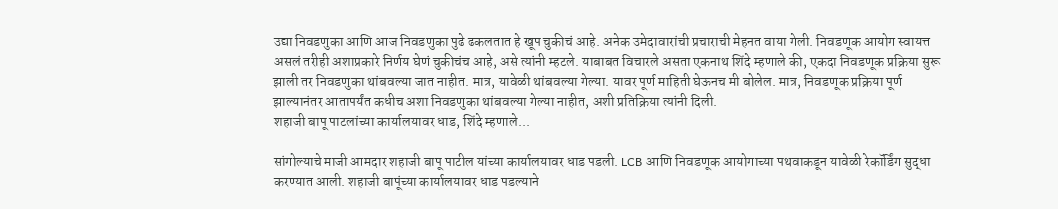उद्या निवडणुका आणि आज निवडणुका पुढे ढकलतात हे खूप चुकीचं आहे. अनेक उमेदावारांची प्रचाराची मेहनत वाया गेली. निवडणूक आयोग स्वायत्त असलं तरीही अशाप्रकारे निर्णय घेणं चुकीचंच आहे, असे त्यांनी म्हटले. याबाबत विचारले असता एकनाथ शिंदे म्हणाले की, एकदा निवडणूक प्रक्रिया सुरू झाली तर निवडणुका थांबवल्या जात नाहीत. मात्र, यावेळी थांबवल्या गेल्या. यावर पूर्ण माहिती घेऊनच मी बोलेल. मात्र, निवडणूक प्रक्रिया पूर्ण झाल्यानंतर आतापर्यंत कधीच अशा निवडणुका थांबवल्या गेल्या नाहीत, अशी प्रतिक्रिया त्यांनी दिली.
शहाजी बापू पाटलांच्या कार्यालयावर धाड, शिंदे म्हणाले...

सांगोल्याचे माजी आमदार शहाजी बापू पाटील यांच्या कार्यालयावर धाड पडली. LCB आणि निवडणूक आयोगाच्या पथवाकडून यावेळी रेकॉर्डिंग सुद्धा करण्यात आली. शहाजी बापूंच्या कार्यालयावर धाड पडल्याने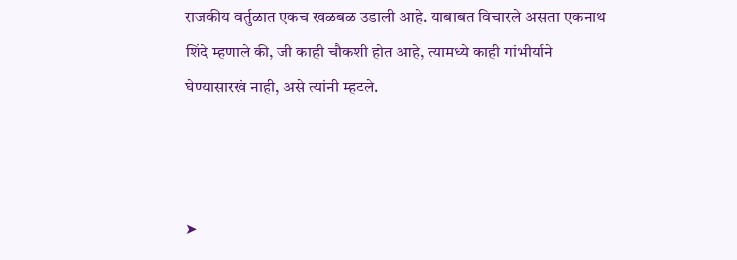राजकीय वर्तुळात एकच खळबळ उडाली आहे. याबाबत विचारले असता एकनाथ शिंदे म्हणाले की, जी काही चौकशी होत आहे, त्यामध्ये काही गांभीर्याने घेण्यासारखं नाही, असे त्यांनी म्हटले.



➤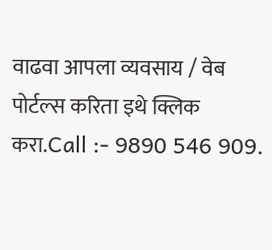वाढवा आपला व्यवसाय / वेब पोर्टल्स करिता इथे क्लिक करा.Call :- 9890 546 909.